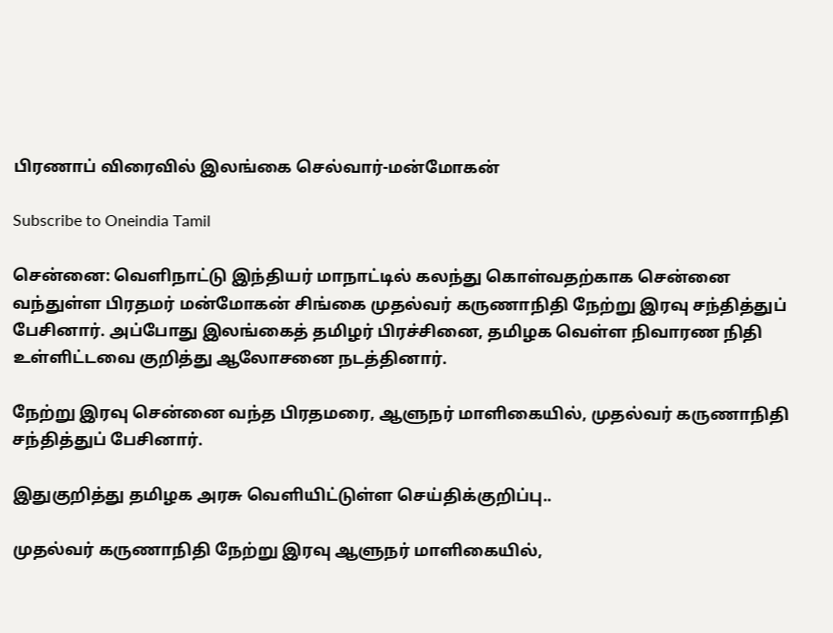பிரணாப் விரைவில் இலங்கை செல்வார்-மன்மோகன்

Subscribe to Oneindia Tamil

சென்னை: வெளிநாட்டு இந்தியர் மாநாட்டில் கலந்து கொள்வதற்காக சென்னை வந்துள்ள பிரதமர் மன்மோகன் சிங்கை முதல்வர் கருணாநிதி நேற்று இரவு சந்தித்துப் பேசினார். அப்போது இலங்கைத் தமிழர் பிரச்சினை, தமிழக வெள்ள நிவாரண நிதி உள்ளிட்டவை குறித்து ஆலோசனை நடத்தினார்.

நேற்று இரவு சென்னை வந்த பிரதமரை, ஆளுநர் மாளிகையில், முதல்வர் கருணாநிதி சந்தித்துப் பேசினார்.

இதுகுறித்து தமிழக அரசு வெளியிட்டுள்ள செய்திக்குறிப்பு..

முதல்வர் கருணாநிதி நேற்று இரவு ஆளுநர் மாளிகையில்,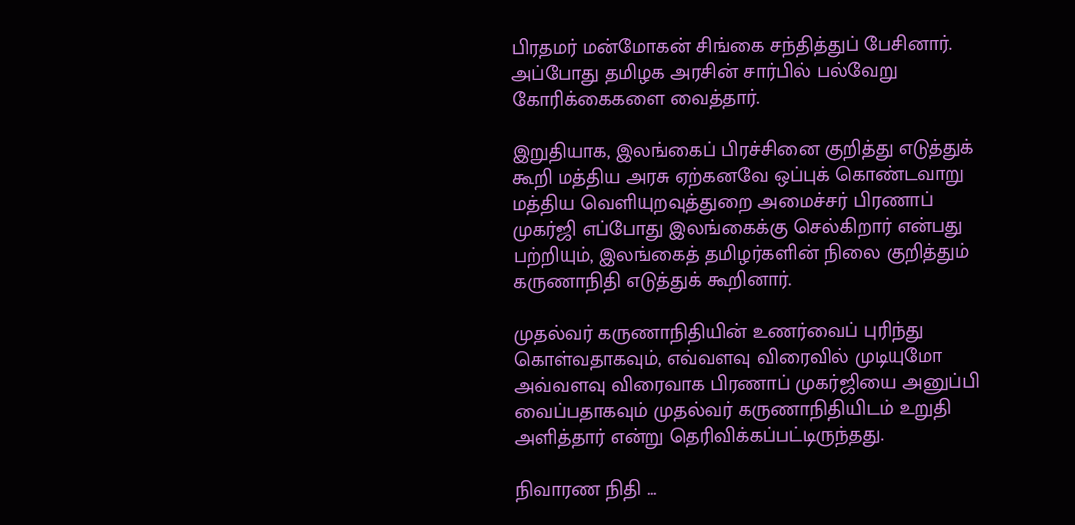பிரதமர் மன்மோகன் சிங்கை சந்தித்துப் பேசினார். அப்போது தமிழக அரசின் சார்பில் பல்வேறு கோரிக்கைகளை வைத்தார்.

இறுதியாக, இலங்கைப் பிரச்சினை குறித்து எடுத்துக் கூறி மத்திய அரசு ஏற்கனவே ஒப்புக் கொண்டவாறு மத்திய வெளியுறவுத்துறை அமைச்சர் பிரணாப் முகர்ஜி எப்போது இலங்கைக்கு செல்கிறார் என்பது பற்றியும், இலங்கைத் தமிழர்களின் நிலை குறித்தும் கருணாநிதி எடுத்துக் கூறினார்.

முதல்வர் கருணாநிதியின் உணர்வைப் புரிந்து கொள்வதாகவும், எவ்வளவு விரைவில் முடியுமோ அவ்வளவு விரைவாக பிரணாப் முகர்ஜியை அனுப்பி வைப்பதாகவும் முதல்வர் கருணாநிதியிடம் உறுதி அளித்தார் என்று தெரிவிக்கப்பட்டிருந்தது.

நிவாரண நிதி ...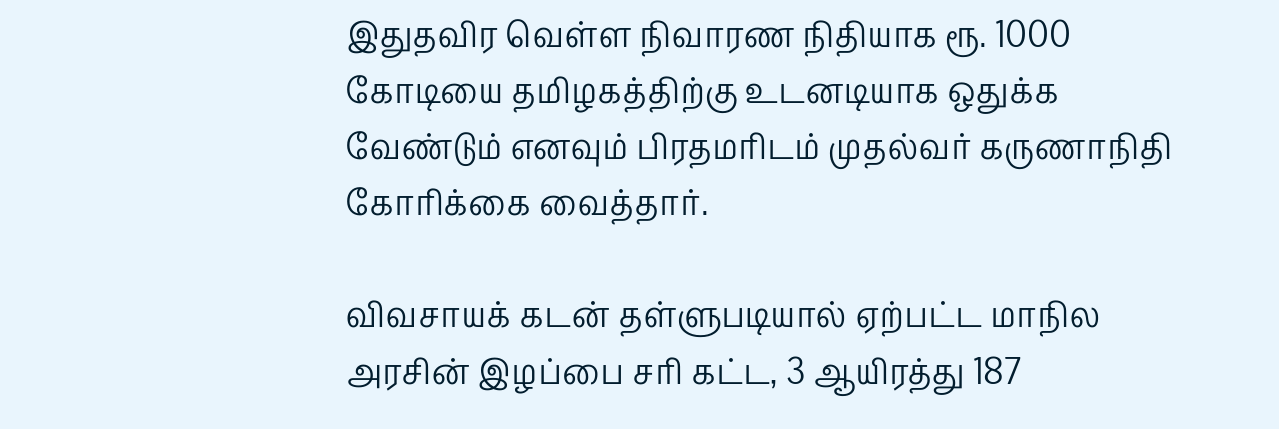இதுதவிர வெள்ள நிவாரண நிதியாக ரூ. 1000 கோடியை தமிழகத்திற்கு உடனடியாக ஒதுக்க வேண்டும் எனவும் பிரதமரிடம் முதல்வர் கருணாநிதி கோரிக்கை வைத்தார்.

விவசாயக் கடன் தள்ளுபடியால் ஏற்பட்ட மாநில அரசின் இழப்பை சரி கட்ட, 3 ஆயிரத்து 187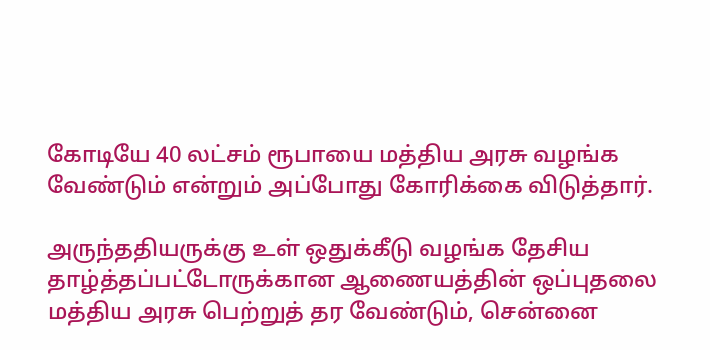கோடியே 40 லட்சம் ரூபாயை மத்திய அரசு வழங்க வேண்டும் என்றும் அப்போது கோரிக்கை விடுத்தார்.

அருந்ததியருக்கு உள் ஒதுக்கீடு வழங்க தேசிய தாழ்த்தப்பட்டோருக்கான ஆணையத்தின் ஒப்புதலை மத்திய அரசு பெற்றுத் தர வேண்டும், சென்னை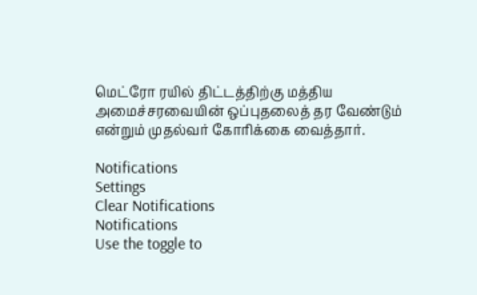மெட்ரோ ரயில் திட்டத்திற்கு மத்திய அமைச்சரவையின் ஒப்புதலைத் தர வேண்டும் என்றும் முதல்வர் கோரிக்கை வைத்தார்.

Notifications
Settings
Clear Notifications
Notifications
Use the toggle to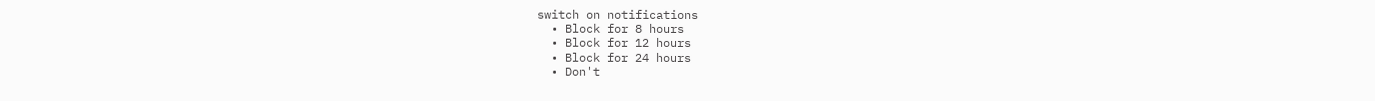switch on notifications
  • Block for 8 hours
  • Block for 12 hours
  • Block for 24 hours
  • Don't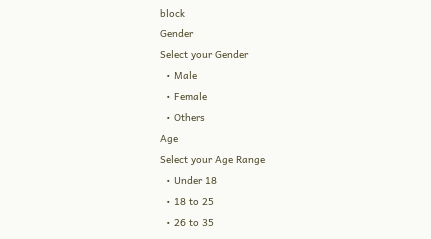block
Gender
Select your Gender
  • Male
  • Female
  • Others
Age
Select your Age Range
  • Under 18
  • 18 to 25
  • 26 to 35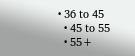• 36 to 45
  • 45 to 55
  • 55+